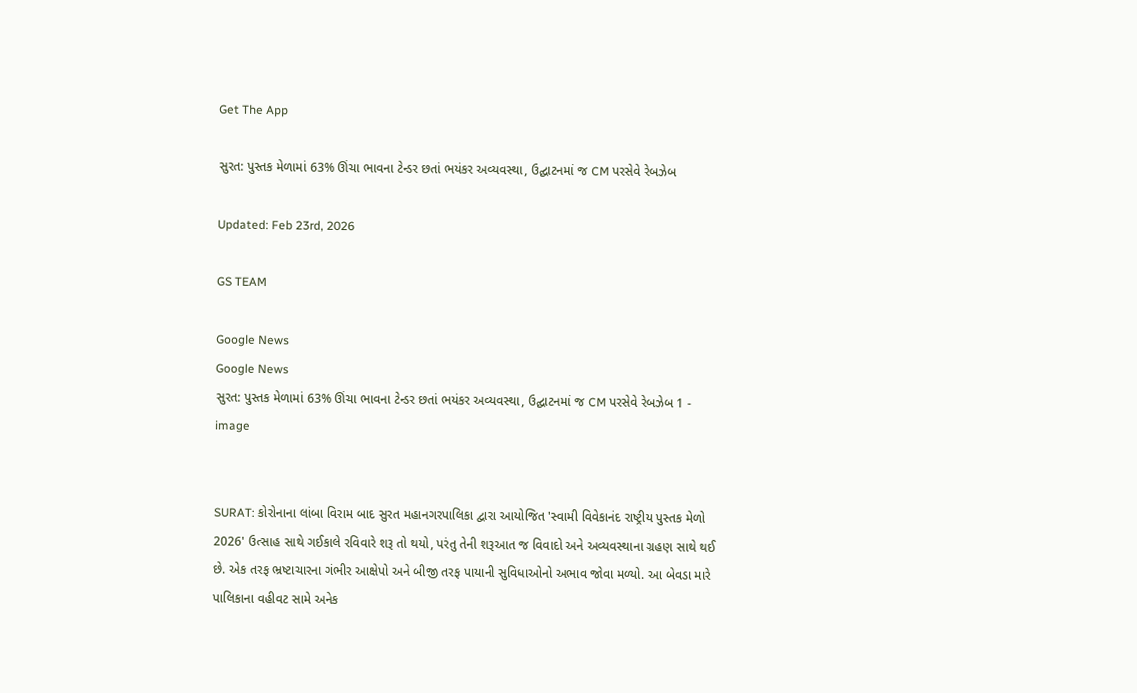Get The App

સુરત: પુસ્તક મેળામાં 63% ઊંચા ભાવના ટેન્ડર છતાં ભયંકર અવ્યવસ્થા, ઉદ્ઘાટનમાં જ CM પરસેવે રેબઝેબ

Updated: Feb 23rd, 2026

GS TEAM

Google News
Google News
સુરત: પુસ્તક મેળામાં 63% ઊંચા ભાવના ટેન્ડર છતાં ભયંકર અવ્યવસ્થા, ઉદ્ઘાટનમાં જ CM પરસેવે રેબઝેબ 1 - image


SURAT: કોરોનાના લાંબા વિરામ બાદ સુરત મહાનગરપાલિકા દ્વારા આયોજિત 'સ્વામી વિવેકાનંદ રાષ્ટ્રીય પુસ્તક મેળો 2026' ઉત્સાહ સાથે ગઈકાલે રવિવારે શરૂ તો થયો, પરંતુ તેની શરૂઆત જ વિવાદો અને અવ્યવસ્થાના ગ્રહણ સાથે થઈ છે. એક તરફ ભ્રષ્ટાચારના ગંભીર આક્ષેપો અને બીજી તરફ પાયાની સુવિધાઓનો અભાવ જોવા મળ્યો. આ બેવડા મારે પાલિકાના વહીવટ સામે અનેક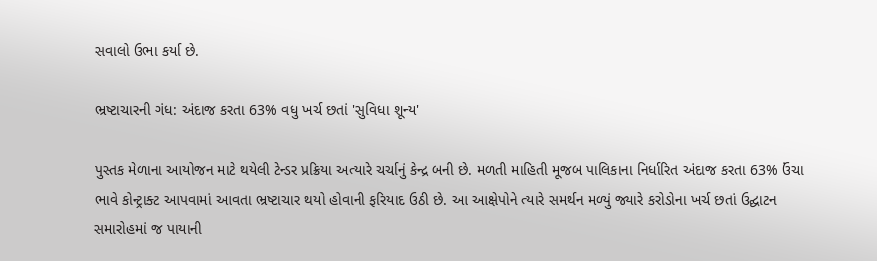સવાલો ઉભા કર્યા છે.

ભ્રષ્ટાચારની ગંધ: અંદાજ કરતા 63% વધુ ખર્ચ છતાં 'સુવિધા શૂન્ય'

પુસ્તક મેળાના આયોજન માટે થયેલી ટેન્ડર પ્રક્રિયા અત્યારે ચર્ચાનું કેન્દ્ર બની છે. મળતી માહિતી મૂજબ પાલિકાના નિર્ધારિત અંદાજ કરતા 63% ઉંચા ભાવે કોન્ટ્રાક્ટ આપવામાં આવતા ભ્રષ્ટાચાર થયો હોવાની ફરિયાદ ઉઠી છે. આ આક્ષેપોને ત્યારે સમર્થન મળ્યું જ્યારે કરોડોના ખર્ચ છતાં ઉદ્ઘાટન સમારોહમાં જ પાયાની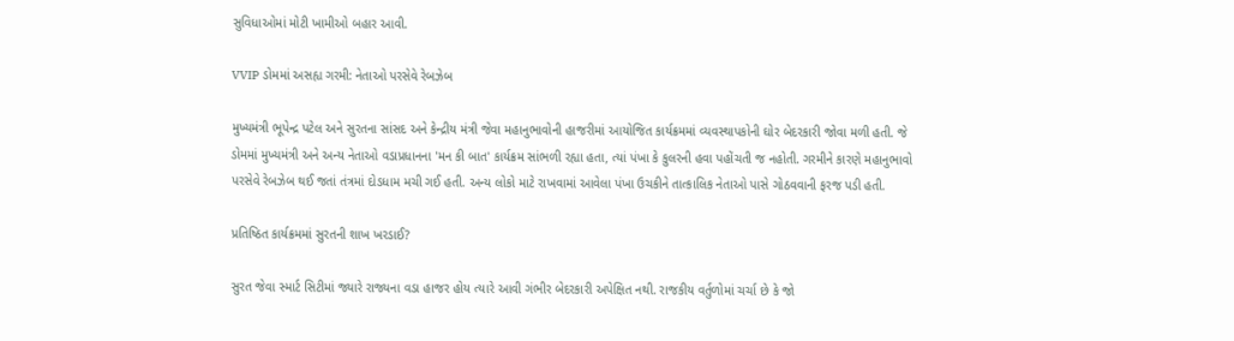સુવિધાઓમાં મોટી ખામીઓ બહાર આવી.

VVIP ડોમમાં અસહ્ય ગરમી: નેતાઓ પરસેવે રેબઝેબ

મુખ્યમંત્રી ભૂપેન્દ્ર પટેલ અને સુરતના સાંસદ અને કેન્દ્રીય મંત્રી જેવા મહાનુભાવોની હાજરીમાં આયોજિત કાર્યક્રમમાં વ્યવસ્થાપકોની ઘોર બેદરકારી જોવા મળી હતી. જે ડોમમાં મુખ્યમંત્રી અને અન્ય નેતાઓ વડાપ્રધાનના 'મન કી બાત' કાર્યક્રમ સાંભળી રહ્યા હતા, ત્યાં પંખા કે કુલરની હવા પહોંચતી જ નહોતી. ગરમીને કારણે મહાનુભાવો પરસેવે રેબઝેબ થઈ જતાં તંત્રમાં દોડધામ મચી ગઈ હતી. અન્ય લોકો માટે રાખવામાં આવેલા પંખા ઉચકીને તાત્કાલિક નેતાઓ પાસે ગોઠવવાની ફરજ પડી હતી.

પ્રતિષ્ઠિત કાર્યક્રમમાં સુરતની શાખ ખરડાઈ?

સુરત જેવા સ્માર્ટ સિટીમાં જ્યારે રાજ્યના વડા હાજર હોય ત્યારે આવી ગંભીર બેદરકારી અપેક્ષિત નથી. રાજકીય વર્તુળોમાં ચર્ચા છે કે જો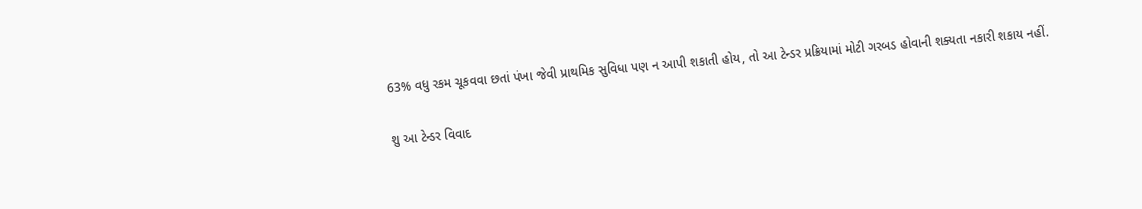63% વધુ રકમ ચૂકવવા છતાં પંખા જેવી પ્રાથમિક સુવિધા પણ ન આપી શકાતી હોય, તો આ ટેન્ડર પ્રક્રિયામાં મોટી ગરબડ હોવાની શક્યતા નકારી શકાય નહીં.

શુ આ ટેન્ડર વિવાદ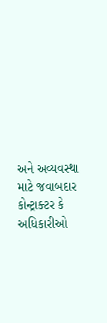અને અવ્યવસ્થા માટે જવાબદાર કોન્ટ્રાક્ટર કે અધિકારીઓ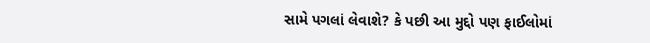સામે પગલાં લેવાશે? કે પછી આ મુદ્દો પણ ફાઈલોમાં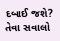દબાઈ જશે? તેવા સવાલો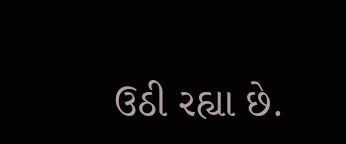ઉઠી રહ્યા છે.